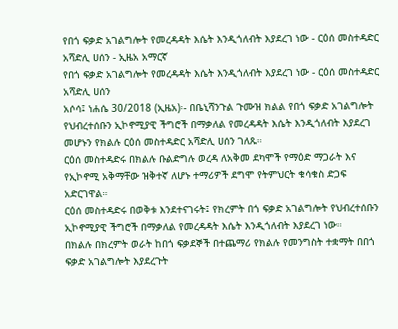የበጎ ፍቃድ አገልግሎት የመረዳዳት እሴት እንዲጎለብት እያደረገ ነው - ርዕሰ መስተዳድር አሻድሊ ሀሰን - ኢዜአ አማርኛ
የበጎ ፍቃድ አገልግሎት የመረዳዳት እሴት እንዲጎለብት እያደረገ ነው - ርዕሰ መስተዳድር አሻድሊ ሀሰን
አሶሳ፤ ነሐሴ 30/2018 (ኢዜአ)፡- በቤኒሻንጉል ጉሙዝ ክልል የበጎ ፍቃድ አገልግሎት የህብረተሰቡን ኢኮኖሚያዊ ችግሮች በማቃለል የመረዳዳት እሴት እንዲጎለብት እያደረገ መሆኑን የክልሉ ርዕሰ መስተዳድር አሻድሊ ሀሰን ገለጹ።
ርዕሰ መስተዳድሩ በክልሉ ቡልድግሉ ወረዳ ለአቅመ ደካሞች የማዕድ ማጋራት እና የኢኮኖሚ አቅማቸው ዝቅተኛ ለሆኑ ተማሪዎች ደግሞ የትምህርት ቁሳቁስ ድጋፍ አድርገዋል።
ርዕሰ መስተዳድሩ በወቅቱ እንደተናገሩት፤ የክረምት በጎ ፍቃድ አገልግሎት የህብረተሰቡን ኢኮኖሚያዊ ችግሮች በማቃለል የመረዳዳት እሴት እንዲጎለብት እያደረገ ነው።
በክልሉ በክረምት ወራት ከበጎ ፍቃደኞች በተጨማሪ የክልሉ የመንግስት ተቋማት በበጎ ፍቃድ አገልግሎት እያደረጉት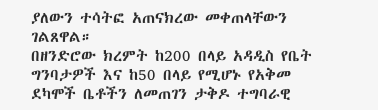ያለውን ተሳትፎ አጠናክረው መቀጠላቸውን ገልጸዋል።
በዘንድሮው ክረምት ከ200 በላይ አዳዲስ የቤት ግንባታዎች እና ከ50 በላይ የሚሆኑ የአቅመ ደካሞች ቤቶችን ለመጠገን ታቅዶ ተግባራዊ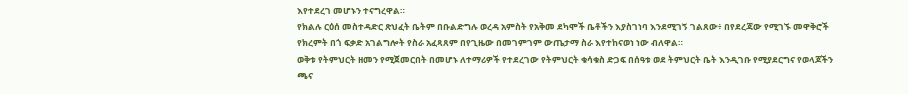እየተደረገ መሆኑን ተናግረዋል።
የክልሉ ርዕሰ መስተዳድር ጽህፈት ቤትም በቡልድግሉ ወረዳ አምስት የአቅመ ደካሞች ቤቶችን እያስገነባ እንደሚገኝ ገልጸው፥ በየደረጃው የሚገኙ መዋቅሮች የክረምት በጎ ፍቃድ አገልግሎት የስራ አፈጻጸም በየጊዜው በመገምገም ውጤታማ ስራ እየተከናወነ ነው ብለዋል።
ወቅቱ የትምህርት ዘመን የሚጀመርበት በመሆኑ ለተማሪዎች የተደረገው የትምህርት ቁሳቁስ ድጋፍ በሰዓቱ ወደ ትምህርት ቤት እንዲገቡ የሚያደርግና የወላጆችን ጫና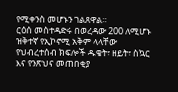የሚቀንስ መሆኑን ገልጸዋል።
ርዕሰ መስተዳድሩ በወረዳው 200 ለሚሆኑ ዝቅተኛ የኢኮኖሚ አቅም ላላቸው የህብረተሰብ ክፍሎች ዱቄት፣ ዘይት፣ ስኳር እና የንጽህና መጠበቂያ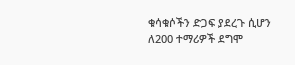ቁሳቁሶችን ድጋፍ ያደረጉ ሲሆን ለ200 ተማሪዎች ደግሞ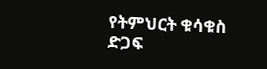የትምህርት ቁሳቁስ ድጋፍ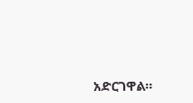አድርገዋል።